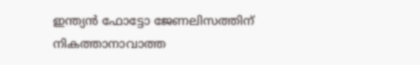ഇന്ത്യൻ ഫോട്ടോ ജേണലിസത്തിന് നികത്താനാവാത്ത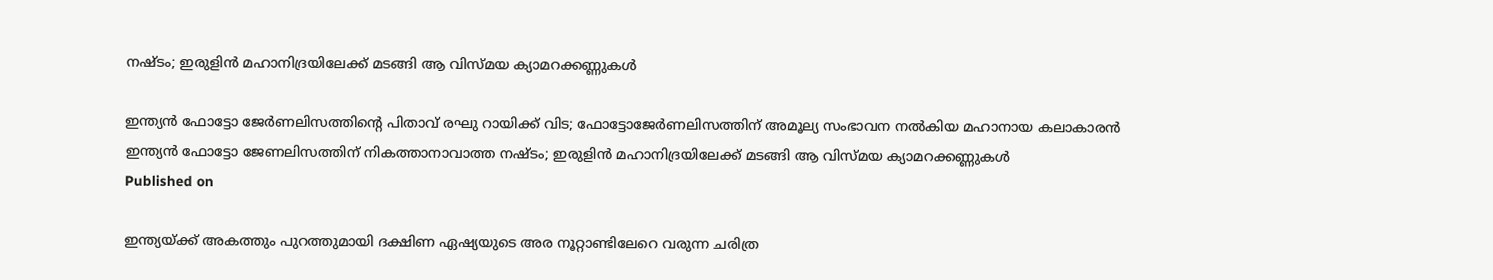നഷ്ടം; ഇരുളിൻ മഹാനിദ്രയിലേക്ക് മടങ്ങി ആ വിസ്മയ ക്യാമറക്കണ്ണുകൾ

ഇന്ത്യൻ ഫോട്ടോ ജേർണലിസത്തിന്റെ പിതാവ് രഘു റായിക്ക് വിട; ഫോട്ടോജേർണലിസത്തിന് അമൂല്യ സംഭാവന നൽകിയ മഹാനായ കലാകാരൻ
ഇന്ത്യൻ ഫോട്ടോ ജേണലിസത്തിന് നികത്താനാവാത്ത നഷ്ടം; ഇരുളിൻ മഹാനിദ്രയിലേക്ക് മടങ്ങി ആ വിസ്മയ ക്യാമറക്കണ്ണുകൾ
Published on

ഇന്ത്യയ്ക്ക് അകത്തും പുറത്തുമായി ദക്ഷിണ ഏഷ്യയുടെ അര നൂറ്റാണ്ടിലേറെ വരുന്ന ചരിത്ര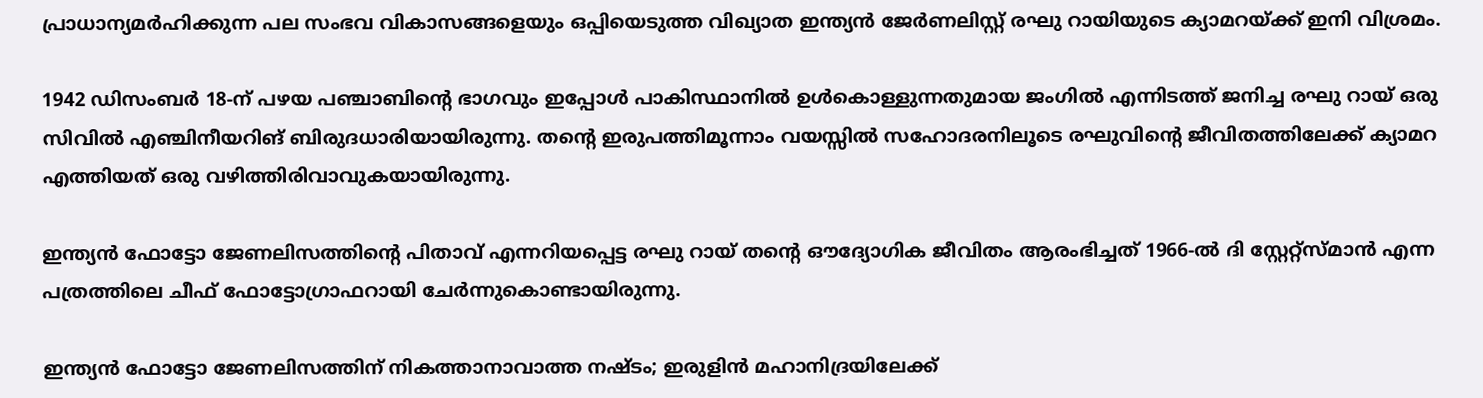പ്രാധാന്യമർഹിക്കുന്ന പല സംഭവ വികാസങ്ങളെയും ഒപ്പിയെടുത്ത വിഖ്യാത ഇന്ത്യൻ ജേർണലിസ്റ്റ് രഘു റായിയുടെ ക്യാമറയ്ക്ക് ഇനി വിശ്രമം.

1942 ഡിസംബർ 18-ന് പഴയ പഞ്ചാബിന്റെ ഭാഗവും ഇപ്പോൾ പാകിസ്ഥാനിൽ ഉൾകൊള്ളുന്നതുമായ ജംഗിൽ എന്നിടത്ത് ജനിച്ച രഘു റായ് ഒരു സിവിൽ എഞ്ചിനീയറിങ് ബിരുദധാരിയായിരുന്നു. തന്റെ ഇരുപത്തിമൂന്നാം വയസ്സിൽ സഹോദരനിലൂടെ രഘുവിന്റെ ജീവിതത്തിലേക്ക് ക്യാമറ എത്തിയത് ഒരു വഴിത്തിരിവാവുകയായിരുന്നു.

ഇന്ത്യൻ ഫോട്ടോ ജേണലിസത്തിന്റെ പിതാവ് എന്നറിയപ്പെട്ട രഘു റായ് തന്റെ ഔദ്യോഗിക ജീവിതം ആരംഭിച്ചത് 1966-ൽ ദി സ്റ്റേറ്റ്സ്മാൻ എന്ന പത്രത്തിലെ ചീഫ് ഫോട്ടോഗ്രാഫറായി ചേർന്നുകൊണ്ടായിരുന്നു.

ഇന്ത്യൻ ഫോട്ടോ ജേണലിസത്തിന് നികത്താനാവാത്ത നഷ്ടം; ഇരുളിൻ മഹാനിദ്രയിലേക്ക്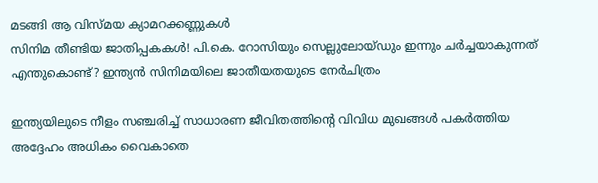മടങ്ങി ആ വിസ്മയ ക്യാമറക്കണ്ണുകൾ
സിനിമ തീണ്ടിയ ജാതിപ്പകകൾ! പി.കെ. റോസിയും സെല്ലുലോയ്ഡും ഇന്നും ചർച്ചയാകുന്നത് എന്തുകൊണ്ട്? ഇന്ത്യൻ സിനിമയിലെ ജാതീയതയുടെ നേർചിത്രം

ഇന്ത്യയിലുടെ നീളം സഞ്ചരിച്ച് സാധാരണ ജീവിതത്തിന്റെ വിവിധ മുഖങ്ങൾ പകർത്തിയ അദ്ദേഹം അധികം വൈകാതെ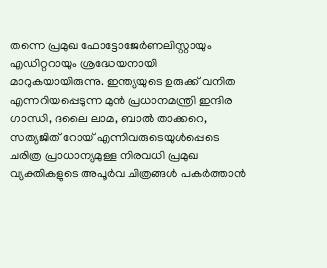തന്നെ പ്രമുഖ ഫോട്ടോജേർണലിസ്റ്റായും എഡിറ്ററായും ശ്രദ്ധേയനായി മാറുകയായിരുന്നു. ഇന്ത്യയുടെ ഉരുക്ക് വനിത എന്നറിയപ്പെടുന്ന മുൻ പ്രധാനമന്ത്രി ഇന്ദിര ഗാന്ധി, ദലൈ ലാമ, ബാൽ താക്കറെ, സത്യജിത് റോയ് എന്നിവരുടെയുള്‍പ്പെടെ ചരിത്ര പ്രാധാന്യമുള്ള നിരവധി പ്രമുഖ വ്യക്തികളുടെ അപൂര്‍വ ചിത്രങ്ങൾ പകർത്താൻ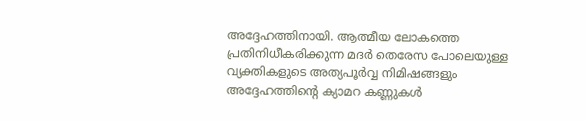അദ്ദേഹത്തിനായി. ആത്മീയ ലോകത്തെ പ്രതിനിധീകരിക്കുന്ന മദർ തെരേസ പോലെയുള്ള വ്യക്തികളുടെ അത്യപൂർവ്വ നിമിഷങ്ങളും അദ്ദേഹത്തിന്റെ ക്യാമറ കണ്ണുകൾ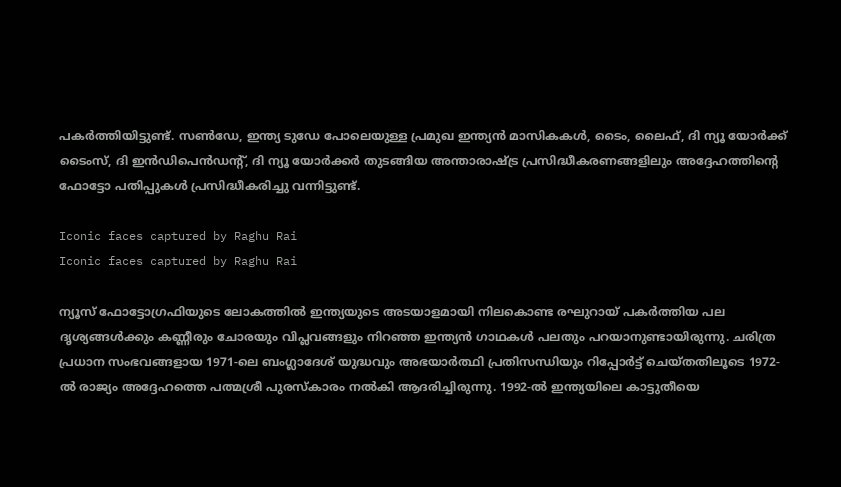പകർത്തിയിട്ടുണ്ട്. സൺ‌ഡേ, ഇന്ത്യ ടുഡേ പോലെയുള്ള പ്രമുഖ ഇന്ത്യൻ മാസികകൾ, ടൈം, ലൈഫ്, ദി ന്യൂ യോർക്ക് ടൈംസ്, ദി ഇൻഡിപെൻഡന്റ്, ദി ന്യൂ യോർക്കർ തുടങ്ങിയ അന്താരാഷ്ട്ര പ്രസിദ്ധീകരണങ്ങളിലും അദ്ദേഹത്തിന്റെ ഫോട്ടോ പതിപ്പുകൾ പ്രസിദ്ധീകരിച്ചു വന്നിട്ടുണ്ട്.

Iconic faces captured by Raghu Rai
Iconic faces captured by Raghu Rai

ന്യൂസ് ഫോട്ടോഗ്രഫിയുടെ ലോകത്തിൽ ഇന്ത്യയുടെ അടയാളമായി നിലകൊണ്ട രഘുറായ് പകർത്തിയ പല ദൃശ്യങ്ങൾക്കും കണ്ണീരും ചോരയും വിപ്ലവങ്ങളും നിറഞ്ഞ ഇന്ത്യൻ ഗാഥകൾ പലതും പറയാനുണ്ടായിരുന്നു. ചരിത്ര പ്രധാന സംഭവങ്ങളായ 1971-ലെ ബംഗ്ലാദേശ് യുദ്ധവും അഭയാർത്ഥി പ്രതിസന്ധിയും റിപ്പോർട്ട് ചെയ്തതിലൂടെ 1972-ൽ രാജ്യം അദ്ദേഹത്തെ പത്മശ്രീ പുരസ്കാരം നൽകി ആദരിച്ചിരുന്നു. 1992-ൽ ഇന്ത്യയിലെ കാട്ടുതീയെ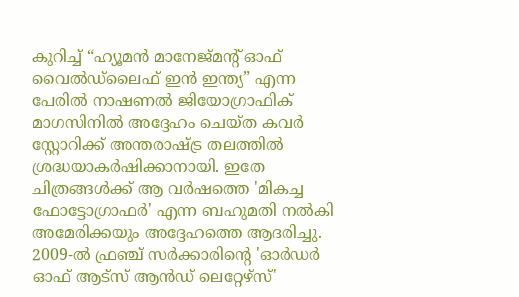കുറിച്ച് “ഹ്യൂമൻ മാനേജ്‌മന്റ് ഓഫ് വൈൽഡ്‌ലൈഫ് ഇൻ ഇന്ത്യ” എന്ന പേരിൽ നാഷണൽ ജിയോഗ്രാഫിക് മാഗസിനിൽ അദ്ദേഹം ചെയ്ത കവർ സ്റ്റോറിക്ക് അന്തരാഷ്ട്ര തലത്തിൽ ശ്രദ്ധയാകർഷിക്കാനായി. ഇതേ ചിത്രങ്ങൾക്ക് ആ വർഷത്തെ 'മികച്ച ഫോട്ടോഗ്രാഫർ' എന്ന ബഹുമതി നൽകി അമേരിക്കയും അദ്ദേഹത്തെ ആദരിച്ചു. 2009-ൽ ഫ്രഞ്ച് സർക്കാരിന്റെ 'ഓർഡർ ഓഫ് ആട്‌സ് ആൻഡ് ലെറ്റേഴ്‌സ്'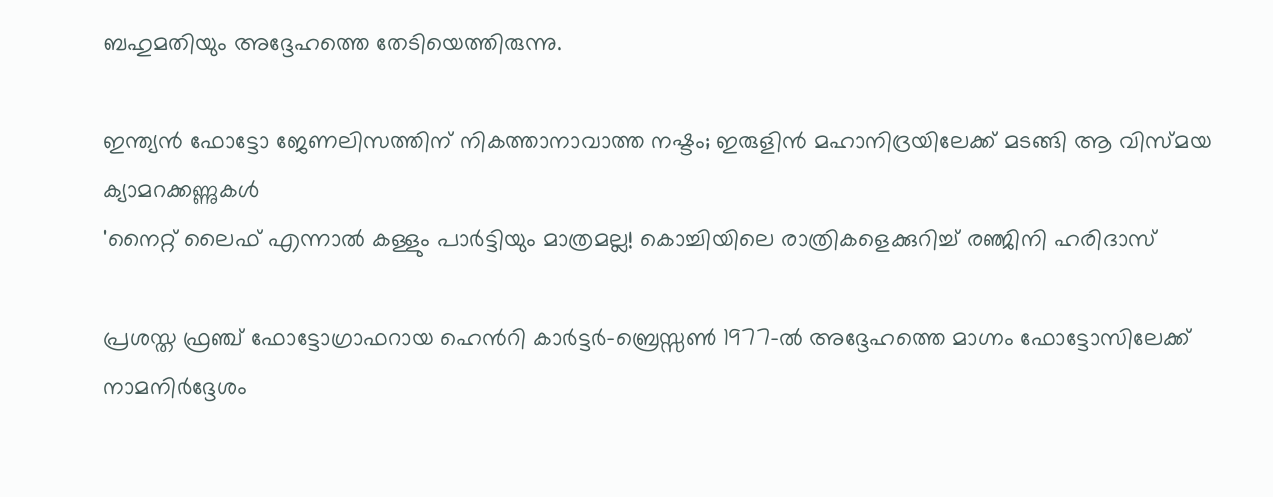ബഹുമതിയും അദ്ദേഹത്തെ തേടിയെത്തിരുന്നു.

ഇന്ത്യൻ ഫോട്ടോ ജേണലിസത്തിന് നികത്താനാവാത്ത നഷ്ടം; ഇരുളിൻ മഹാനിദ്രയിലേക്ക് മടങ്ങി ആ വിസ്മയ ക്യാമറക്കണ്ണുകൾ
'നൈറ്റ് ലൈഫ് എന്നാൽ കള്ളും പാർട്ടിയും മാത്രമല്ല! കൊച്ചിയിലെ രാത്രികളെക്കുറിച്ച് രഞ്ജിനി ഹരിദാസ്

പ്രശസ്ത ഫ്രഞ്ച് ഫോട്ടോഗ്രാഫറായ ഹെൻറി കാർട്ടർ-ബ്രെസ്സൺ 1977-ൽ അദ്ദേഹത്തെ മാഗ്നം ഫോട്ടോസിലേക്ക് നാമനിർദ്ദേശം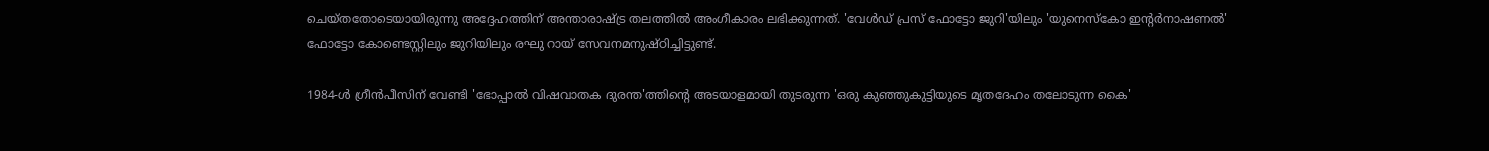ചെയ്തതോടെയായിരുന്നു അദ്ദേഹത്തിന് അന്താരാഷ്ട്ര തലത്തിൽ അംഗീകാരം ലഭിക്കുന്നത്. 'വേൾഡ് പ്രസ് ഫോട്ടോ ജുറി'യിലും 'യുനെസ്കോ ഇന്റർനാഷണൽ' ഫോട്ടോ കോണ്ടെസ്റ്റിലും ജുറിയിലും രഘു റായ് സേവനമനുഷ്ഠിച്ചിട്ടുണ്ട്.

1984-ൾ ഗ്രീൻപീസിന് വേണ്ടി 'ഭോപ്പാൽ വിഷവാതക ദുരന്ത'ത്തിന്റെ അടയാളമായി തുടരുന്ന 'ഒരു കുഞ്ഞുകുട്ടിയുടെ മൃതദേഹം തലോടുന്ന കൈ'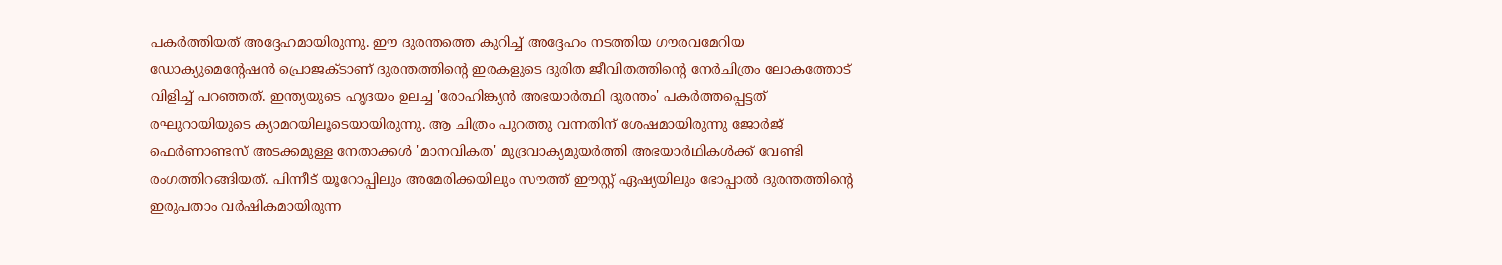പകർത്തിയത് അദ്ദേഹമായിരുന്നു. ഈ ദുരന്തത്തെ കുറിച്ച് അദ്ദേഹം നടത്തിയ ഗൗരവമേറിയ ഡോക്യുമെന്റേഷൻ പ്രൊജക്ടാണ് ദുരന്തത്തിന്റെ ഇരകളുടെ ദുരിത ജീവിതത്തിന്റെ നേർചിത്രം ലോകത്തോട് വിളിച്ച് പറഞ്ഞത്. ഇന്ത്യയുടെ ഹൃദയം ഉലച്ച 'രോഹിങ്ക്യൻ അഭയാർത്ഥി ദുരന്തം' പകർത്തപ്പെട്ടത് രഘുറായിയുടെ ക്യാമറയിലൂടെയായിരുന്നു. ആ ചിത്രം പുറത്തു വന്നതിന് ശേഷമായിരുന്നു ജോർജ് ഫെർണാണ്ടസ് അടക്കമുള്ള നേതാക്കൾ 'മാനവികത' മുദ്രവാക്യമുയർത്തി അഭയാർഥികൾക്ക് വേണ്ടി രംഗത്തിറങ്ങിയത്. പിന്നീട് യൂറോപ്പിലും അമേരിക്കയിലും സൗത്ത് ഈസ്റ്റ് ഏഷ്യയിലും ഭോപ്പാൽ ദുരന്തത്തിന്റെ ഇരുപതാം വർഷികമായിരുന്ന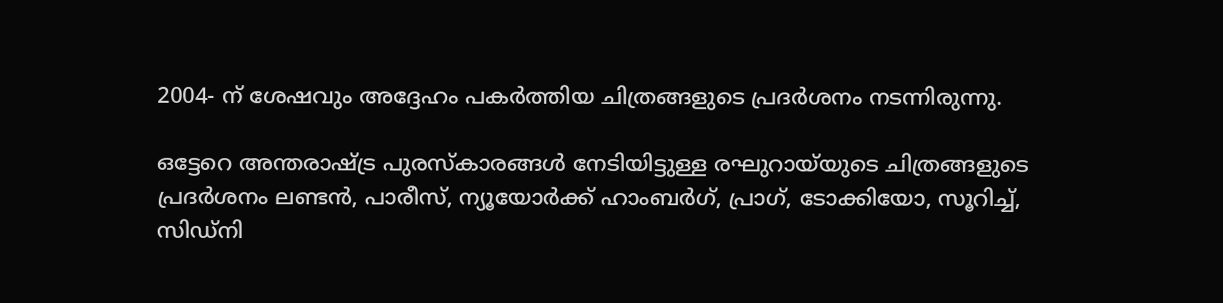2004- ന് ശേഷവും അദ്ദേഹം പകർത്തിയ ചിത്രങ്ങളുടെ പ്രദർശനം നടന്നിരുന്നു.

ഒട്ടേറെ അന്തരാഷ്ട്ര പുരസ്‌കാരങ്ങൾ നേടിയിട്ടുള്ള രഘുറായ്‌യുടെ ചിത്രങ്ങളുടെ പ്രദർശനം ലണ്ടൻ, പാരീസ്, ന്യൂയോർക്ക് ഹാംബർഗ്, പ്രാഗ്, ടോക്കിയോ, സൂറിച്ച്, സിഡ്‌നി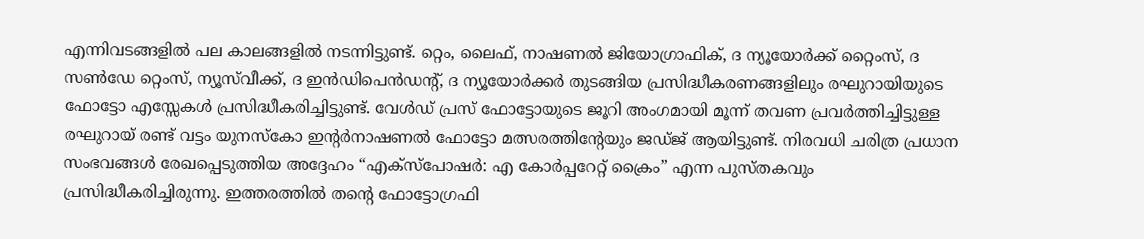എന്നിവടങ്ങളിൽ പല കാലങ്ങളിൽ നടന്നിട്ടുണ്ട്. റ്റെം, ലൈഫ്, നാഷണൽ ജിയോഗ്രാഫിക്, ദ ന്യൂയോർക്ക് റ്റൈംസ്, ദ സൺഡേ റ്റെംസ്, ന്യൂസ്‌വീക്ക്, ദ ഇൻഡിപെൻഡന്റ്, ദ ന്യൂയോർക്കർ തുടങ്ങിയ പ്രസിദ്ധീകരണങ്ങളിലും രഘുറായിയുടെ ഫോട്ടോ എസ്സേകൾ പ്രസിദ്ധീകരിച്ചിട്ടുണ്ട്. വേൾഡ് പ്രസ് ഫോട്ടോയുടെ ജൂറി അംഗമായി മൂന്ന് തവണ പ്രവർത്തിച്ചിട്ടുള്ള രഘുറായ് രണ്ട് വട്ടം യുനസ്‌കോ ഇന്റർനാഷണൽ ഫോട്ടോ മത്സരത്തിന്റേയും ജഡ്ജ് ആയിട്ടുണ്ട്. നിരവധി ചരിത്ര പ്രധാന സംഭവങ്ങൾ രേഖപ്പെടുത്തിയ അദ്ദേഹം “എക്സ്പോഷർ: എ കോർപ്പറേറ്റ് ക്രൈം” എന്ന പുസ്തകവും പ്രസിദ്ധീകരിച്ചിരുന്നു. ഇത്തരത്തിൽ തന്റെ ഫോട്ടോഗ്രഫി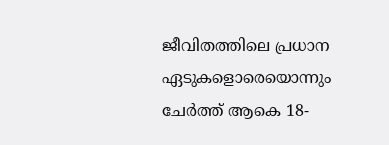ജീവിതത്തിലെ പ്രധാന ഏടുകളൊരെയൊന്നും ചേർത്ത് ആകെ 18-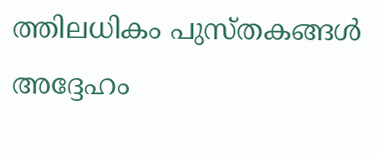ത്തിലധികം പുസ്തകങ്ങൾ അദ്ദേഹം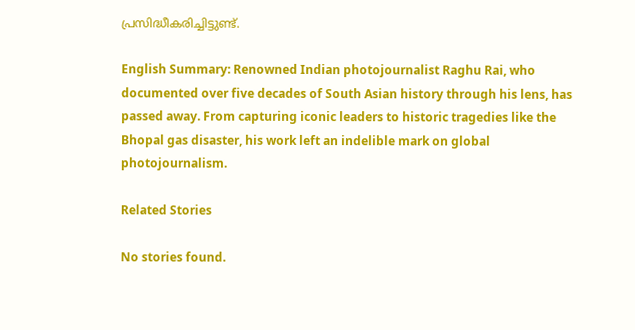പ്രസിദ്ധീകരിച്ചിട്ടുണ്ട്.

English Summary: Renowned Indian photojournalist Raghu Rai, who documented over five decades of South Asian history through his lens, has passed away. From capturing iconic leaders to historic tragedies like the Bhopal gas disaster, his work left an indelible mark on global photojournalism.

Related Stories

No stories found.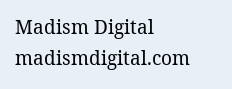Madism Digital
madismdigital.com